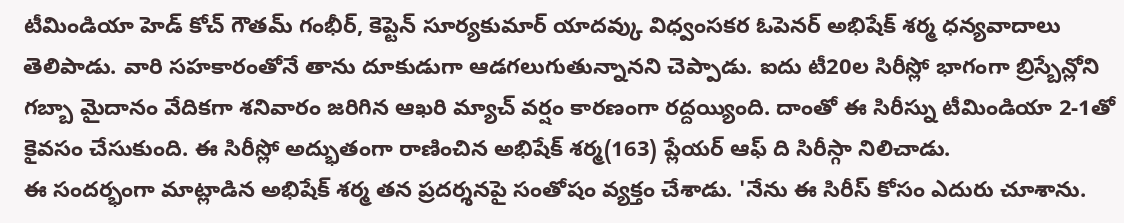టీమిండియా హెడ్ కోచ్ గౌతమ్ గంభీర్, కెప్టెన్ సూర్యకుమార్ యాదవ్కు విధ్వంసకర ఓపెనర్ అభిషేక్ శర్మ ధన్యవాదాలు తెలిపాడు. వారి సహకారంతోనే తాను దూకుడుగా ఆడగలుగుతున్నానని చెప్పాడు. ఐదు టీ20ల సిరీస్లో భాగంగా బ్రిస్బేన్లోని గబ్బా మైదానం వేదికగా శనివారం జరిగిన ఆఖరి మ్యాచ్ వర్షం కారణంగా రద్దయ్యింది. దాంతో ఈ సిరీస్ను టీమిండియా 2-1తో కైవసం చేసుకుంది. ఈ సిరీస్లో అద్భుతంగా రాణించిన అభిషేక్ శర్మ(163) ప్లేయర్ ఆఫ్ ది సిరీస్గా నిలిచాడు.
ఈ సందర్భంగా మాట్లాడిన అభిషేక్ శర్మ తన ప్రదర్శనపై సంతోషం వ్యక్తం చేశాడు. 'నేను ఈ సిరీస్ కోసం ఎదురు చూశాను.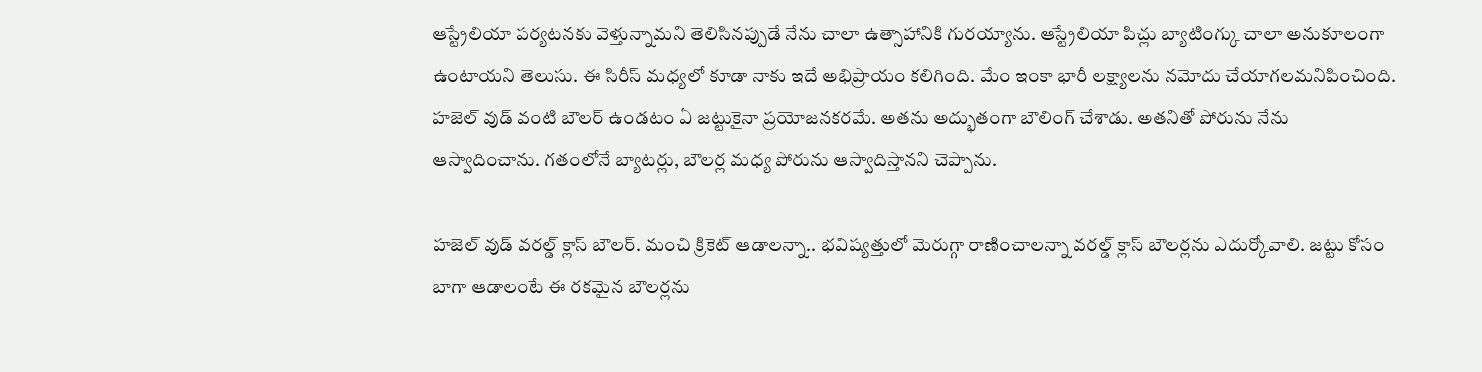ఆస్ట్రేలియా పర్యటనకు వెళ్తున్నామని తెలిసినప్పుడే నేను చాలా ఉత్సాహానికి గురయ్యాను. ఆస్ట్రేలియా పిచ్లు బ్యాటింగ్కు చాలా అనుకూలంగా ఉంటాయని తెలుసు. ఈ సిరీస్ మధ్యలో కూడా నాకు ఇదే అభిప్రాయం కలిగింది. మేం ఇంకా భారీ లక్ష్యాలను నమోదు చేయాగలమనిపించింది. హజెల్ వుడ్ వంటి బౌలర్ ఉండటం ఏ జట్టుకైనా ప్రయోజనకరమే. అతను అద్భుతంగా బౌలింగ్ చేశాడు. అతనితో పోరును నేను ఆస్వాదించాను. గతంలోనే బ్యాటర్లు, బౌలర్ల మధ్య పోరును ఆస్వాదిస్తానని చెప్పాను.

హజెల్ వుడ్ వరల్డ్ క్లాస్ బౌలర్. మంచి క్రికెట్ ఆడాలన్నా.. భవిష్యత్తులో మెరుగ్గా రాణించాలన్నా వరల్డ్ క్లాస్ బౌలర్లను ఎదుర్కోవాలి. జట్టు కోసం బాగా ఆడాలంటే ఈ రకమైన బౌలర్లను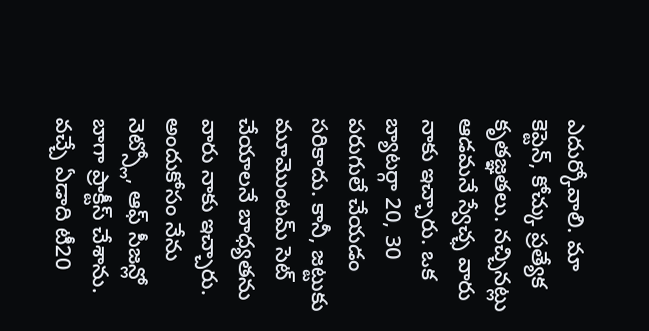ఎదుర్కోవాలి. మా కెప్టెన్, కోచ్కు ప్రత్యేక కృతజ్ఞతలు. నచ్చినట్లు ఆడమనే స్వేచ్ఛ వారు నాకు ఇచ్చారు. ఒక బ్యాటర్గా 20, 30 పరుగులే చేయడం సరికాదు. కానీ, జట్టుకు మూమొంటమ్ సెట్ చేయాలనే బాధ్యతను వారు నాకు ఇచ్చారు. అందుకోసం నేను నెట్స్లో, ఆఫ్ సీజన్లో బాగా ప్రాక్టీస్ చేశాను.
వచ్చే ఏడాది టీ20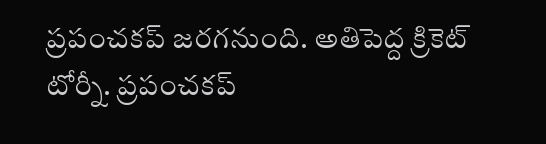ప్రపంచకప్ జరగనుంది. అతిపెద్ద క్రికెట్ టోర్నీ. ప్రపంచకప్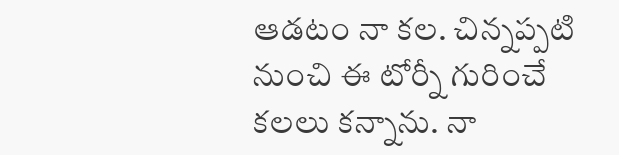ఆడటం నా కల. చిన్నప్పటి నుంచి ఈ టోర్నీ గురించే కలలు కన్నాను. నా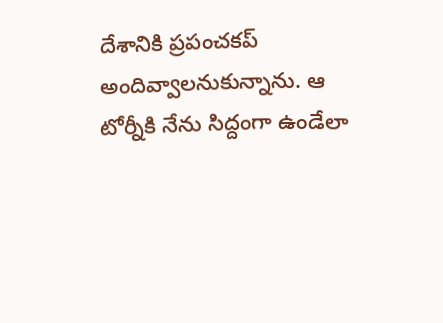దేశానికి ప్రపంచకప్ అందివ్వాలనుకున్నాను. ఆ టోర్నీకి నేను సిద్దంగా ఉండేలా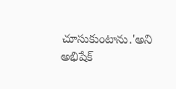చూసుకుంటాను.'అని అభిషేక్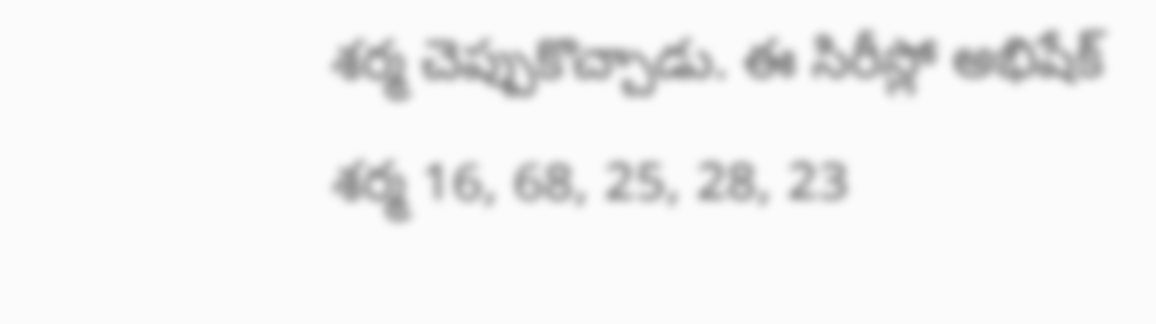శర్మ చెప్పుకొచ్చాడు. ఈ సిరీస్లో అభిషేక్ శర్మ 16, 68, 25, 28, 23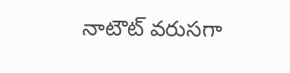నాటౌట్ వరుసగా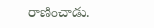రాణించాడు.